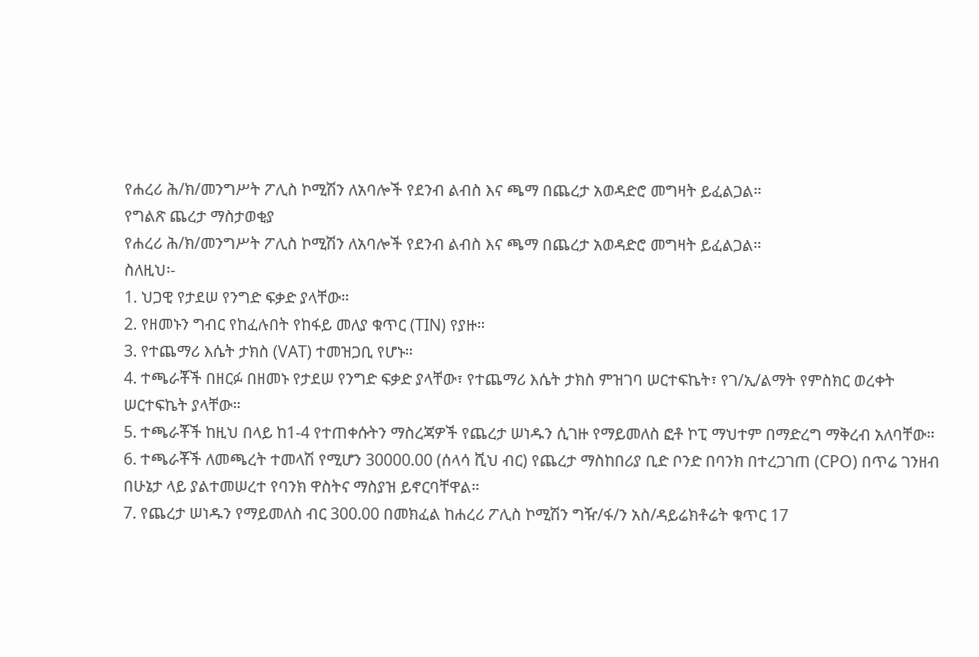የሐረሪ ሕ/ክ/መንግሥት ፖሊስ ኮሚሽን ለአባሎች የደንብ ልብስ እና ጫማ በጨረታ አወዳድሮ መግዛት ይፈልጋል።
የግልጽ ጨረታ ማስታወቂያ
የሐረሪ ሕ/ክ/መንግሥት ፖሊስ ኮሚሽን ለአባሎች የደንብ ልብስ እና ጫማ በጨረታ አወዳድሮ መግዛት ይፈልጋል።
ስለዚህ፡-
1. ህጋዊ የታደሠ የንግድ ፍቃድ ያላቸው።
2. የዘመኑን ግብር የከፈሉበት የከፋይ መለያ ቁጥር (TIN) የያዙ።
3. የተጨማሪ እሴት ታክስ (VAT) ተመዝጋቢ የሆኑ።
4. ተጫራቾች በዘርፉ በዘመኑ የታደሠ የንግድ ፍቃድ ያላቸው፣ የተጨማሪ እሴት ታክስ ምዝገባ ሠርተፍኬት፣ የገ/ኢ/ልማት የምስክር ወረቀት ሠርተፍኬት ያላቸው።
5. ተጫራቾች ከዚህ በላይ ከ1-4 የተጠቀሱትን ማስረጃዎች የጨረታ ሠነዱን ሲገዙ የማይመለስ ፎቶ ኮፒ ማህተም በማድረግ ማቅረብ አለባቸው።
6. ተጫራቾች ለመጫረት ተመላሽ የሚሆን 30000.00 (ሰላሳ ሺህ ብር) የጨረታ ማስከበሪያ ቢድ ቦንድ በባንክ በተረጋገጠ (CPO) በጥሬ ገንዘብ በሁኔታ ላይ ያልተመሠረተ የባንክ ዋስትና ማስያዝ ይኖርባቸዋል።
7. የጨረታ ሠነዱን የማይመለስ ብር 300.00 በመክፈል ከሐረሪ ፖሊስ ኮሚሽን ግዥ/ፋ/ን አስ/ዳይሬክቶሬት ቁጥር 17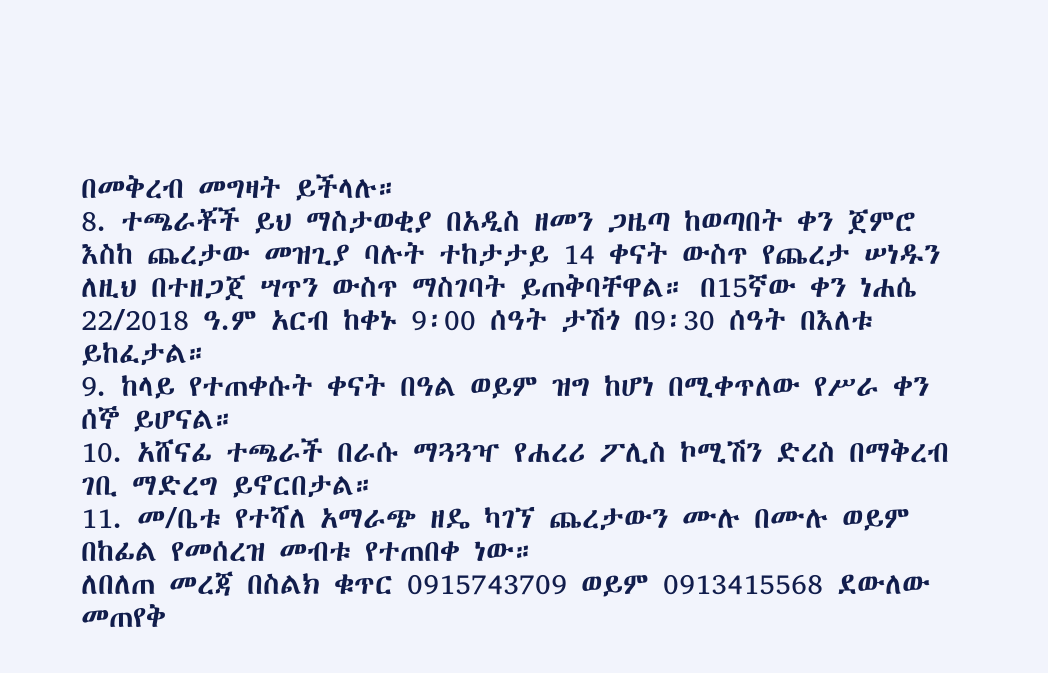በመቅረብ መግዛት ይችላሉ።
8. ተጫራቾች ይህ ማስታወቂያ በአዲስ ዘመን ጋዜጣ ከወጣበት ቀን ጀምሮ እስከ ጨረታው መዝጊያ ባሉት ተከታታይ 14 ቀናት ውስጥ የጨረታ ሠነዱን ለዚህ በተዘጋጀ ሣጥን ውስጥ ማስገባት ይጠቅባቸዋል። በ15ኛው ቀን ነሐሴ 22/2018 ዓ.ም አርብ ከቀኑ 9፡00 ሰዓት ታሽጎ በ9፡30 ሰዓት በእለቱ ይከፈታል።
9. ከላይ የተጠቀሱት ቀናት በዓል ወይም ዝግ ከሆነ በሚቀጥለው የሥራ ቀን ሰኞ ይሆናል።
10. አሸናፊ ተጫራች በራሱ ማጓጓዣ የሐረሪ ፖሊስ ኮሚሽን ድረስ በማቅረብ ገቢ ማድረግ ይኖርበታል።
11. መ/ቤቱ የተሻለ አማራጭ ዘዴ ካገኘ ጨረታውን ሙሉ በሙሉ ወይም በከፊል የመሰረዝ መብቱ የተጠበቀ ነው።
ለበለጠ መረጃ በስልክ ቁጥር 0915743709 ወይም 0913415568 ደውለው መጠየቅ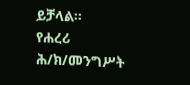ይቻላል።
የሐረሪ ሕ/ክ/መንግሥት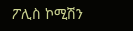ፖሊስ ኮሚሽን